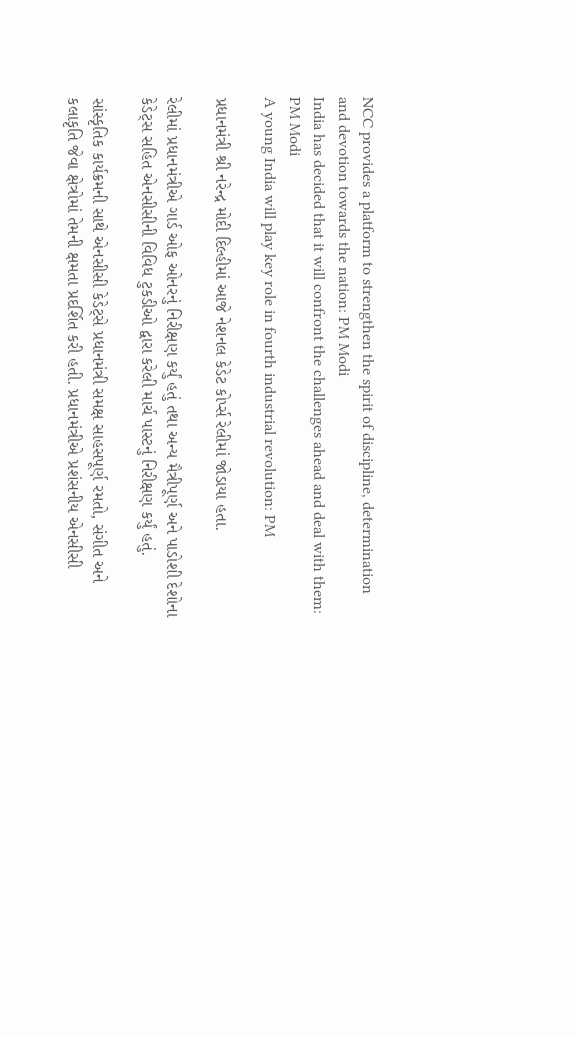NCC provides a platform to strengthen the spirit of discipline, determination and devotion towards the nation: PM Modi
India has decided that it will confront the challenges ahead and deal with them: PM Modi
A young India will play key role in fourth industrial revolution: PM

પ્રધાનમંત્રી શ્રી નરેન્દ્ર મોદી દિલ્હીમાં આજે નેશનલ કેડેટ કોર્પ્સ રેલીમાં જોડાયા હતા.

રેલીમાં પ્રધાનમંત્રીએ ગાર્ડ ઓફ ઓનરનું નિરીક્ષણ કર્યું હતું તથા અન્ય મૈત્રીપૂર્ણ અને પાડોશી દેશોના કેડેટ્સ સહિત એનસીસીની વિવિધ ટુકડીઓ દ્વારા કરેલી માર્ચ પાસ્ટનું નિરીક્ષણ કર્યું હતું.

સાંસ્કૃતિક કાર્યક્રમની સાથે એનસીસી કેડેટ્સે પ્રધાનમંત્રી સમક્ષ સાહસપૂર્ણ રમતો, સંગીત અને કલાકૃતિ જેવા ક્ષેત્રોમાં તેમની ક્ષમતા પ્રદર્શિત કરી હતી. પ્રધાનમંત્રીએ પ્રશંસનીય એનસીસી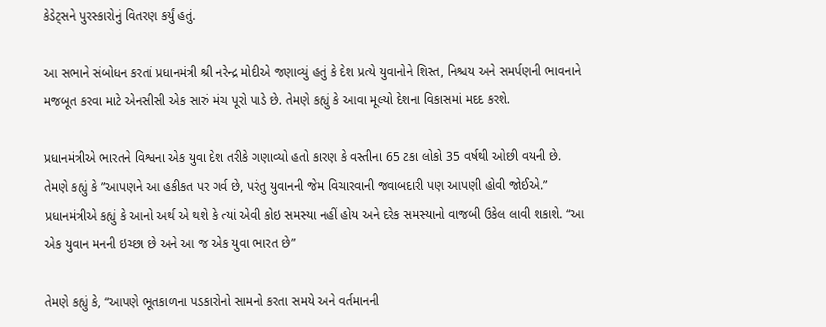કેડેટ્સને પુરસ્કારોનું વિતરણ કર્યું હતું.

આ સભાને સંબોધન કરતાં પ્રધાનમંત્રી શ્રી નરેન્દ્ર મોદીએ જણાવ્યું હતું કે દેશ પ્રત્યે યુવાનોને શિસ્ત, નિશ્ચય અને સમર્પણની ભાવનાને મજબૂત કરવા માટે એનસીસી એક સારું મંચ પૂરો પાડે છે. તેમણે કહ્યું કે આવા મૂલ્યો દેશના વિકાસમાં મદદ કરશે.

પ્રધાનમંત્રીએ ભારતને વિશ્વના એક યુવા દેશ તરીકે ગણાવ્યો હતો કારણ કે વસ્તીના 65 ટકા લોકો 35 વર્ષથી ઓછી વયની છે. તેમણે કહ્યું કે ”આપણને આ હકીકત પર ગર્વ છે, પરંતુ યુવાનની જેમ વિચારવાની જવાબદારી પણ આપણી હોવી જોઈએ.” પ્રધાનમંત્રીએ કહ્યું કે આનો અર્થ એ થશે કે ત્યાં એવી કોઇ સમસ્યા નહીં હોય અને દરેક સમસ્યાનો વાજબી ઉકેલ લાવી શકાશે. “આ એક યુવાન મનની ઇચ્છા છે અને આ જ એક યુવા ભારત છે”

તેમણે કહ્યું કે, “આપણે ભૂતકાળના પડકારોનો સામનો કરતા સમયે અને વર્તમાનની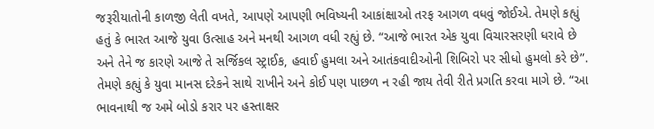જરૂરીયાતોની કાળજી લેતી વખતે, આપણે આપણી ભવિષ્યની આકાંક્ષાઓ તરફ આગળ વધવું જોઈએ. તેમણે કહ્યું હતું કે ભારત આજે યુવા ઉત્સાહ અને મનથી આગળ વધી રહ્યું છે. “આજે ભારત એક યુવા વિચારસરણી ધરાવે છે અને તેને જ કારણે આજે તે સર્જિકલ સ્ટ્રાઈક, હવાઈ હુમલા અને આતંકવાદીઓની શિબિરો પર સીધો હુમલો કરે છે”. તેમણે કહ્યું કે યુવા માનસ દરેકને સાથે રાખીને અને કોઈ પણ પાછળ ન રહી જાય તેવી રીતે પ્રગતિ કરવા માગે છે. “આ ભાવનાથી જ અમે બોડો કરાર પર હસ્તાક્ષર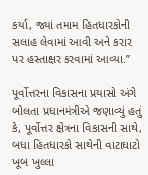કર્યા, જ્યાં તમામ હિતધારકોની સલાહ લેવામાં આવી અને કરાર પર હસ્તાક્ષર કરવામાં આવ્યા.”

પૂર્વોત્તરના વિકાસના પ્રયાસો અંગે બોલતા પ્રધાનમંત્રીએ જણાવ્યું હતું કે, પૂર્વોત્તર ક્ષેત્રના વિકાસની સાથે, બધા હિતધારકો સાથેની વાટાઘાટો ખૂબ ખુલ્લા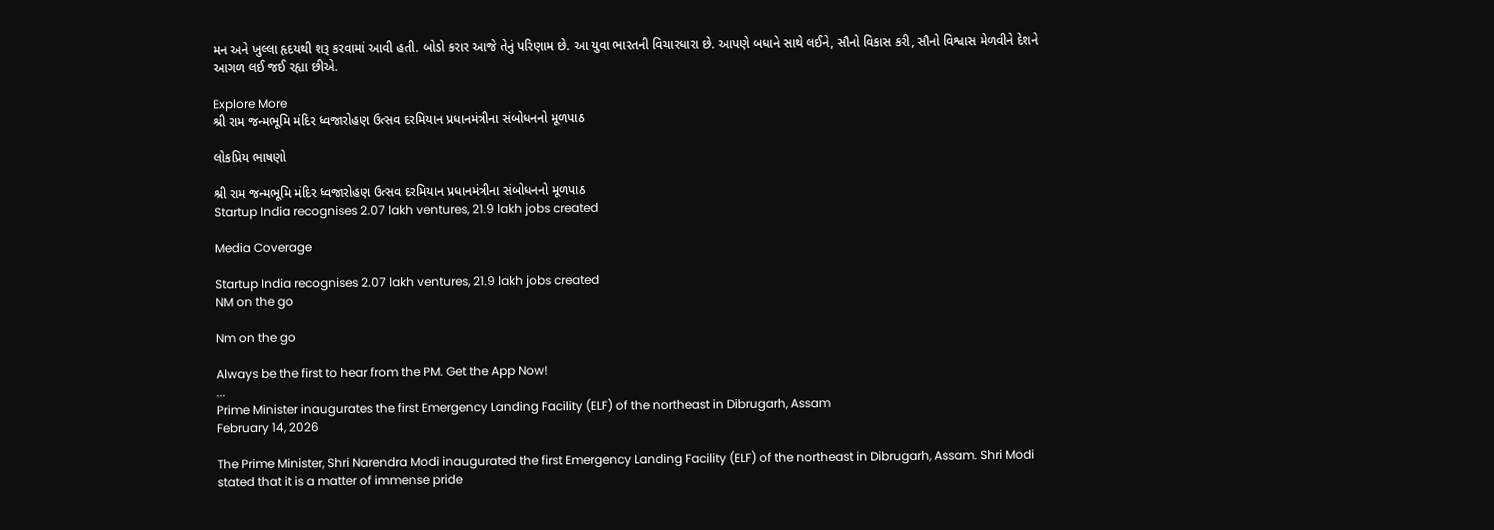મન અને ખુલ્લા હૃદયથી શરૂ કરવામાં આવી હતી. બોડો કરાર આજે તેનું પરિણામ છે. આ યુવા ભારતની વિચારધારા છે. આપણે બધાને સાથે લઈને, સૌનો વિકાસ કરી, સૌનો વિશ્વાસ મેળવીને દેશને આગળ લઈ જઈ રહ્યા છીએ.

Explore More
શ્રી રામ જન્મભૂમિ મંદિર ધ્વજારોહણ ઉત્સવ દરમિયાન પ્રધાનમંત્રીના સંબોધનનો મૂળપાઠ

લોકપ્રિય ભાષણો

શ્રી રામ જન્મભૂમિ મંદિર ધ્વજારોહણ ઉત્સવ દરમિયાન પ્રધાનમંત્રીના સંબોધનનો મૂળપાઠ
Startup India recognises 2.07 lakh ventures, 21.9 lakh jobs created

Media Coverage

Startup India recognises 2.07 lakh ventures, 21.9 lakh jobs created
NM on the go

Nm on the go

Always be the first to hear from the PM. Get the App Now!
...
Prime Minister inaugurates the first Emergency Landing Facility (ELF) of the northeast in Dibrugarh, Assam
February 14, 2026

The Prime Minister, Shri Narendra Modi inaugurated the first Emergency Landing Facility (ELF) of the northeast in Dibrugarh, Assam. Shri Modi stated that it is a matter of immense pride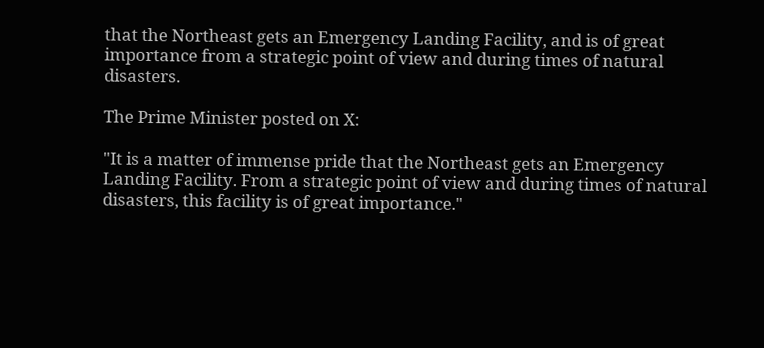that the Northeast gets an Emergency Landing Facility, and is of great importance from a strategic point of view and during times of natural disasters.

The Prime Minister posted on X:

"It is a matter of immense pride that the Northeast gets an Emergency Landing Facility. From a strategic point of view and during times of natural disasters, this facility is of great importance."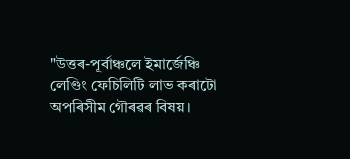"উত্তৰ-পূৰ্বাঞ্চলে ইমাৰ্জেঞ্চি লেণ্ডিং ফেচিলিটি লাভ কৰাটো অপৰিসীম গৌৰৱৰ বিষয়।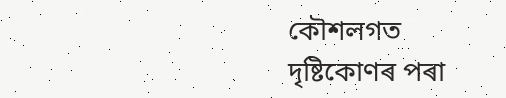কৌশলগত দৃষ্টিকোণৰ পৰা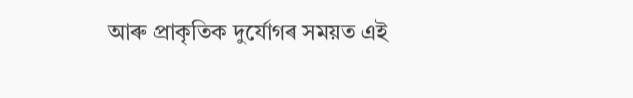আৰু প্ৰাকৃতিক দুৰ্যোগৰ সময়ত এই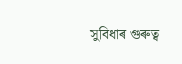সুবিধাৰ গুৰুত্ব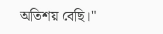অতিশয় বেছি।"